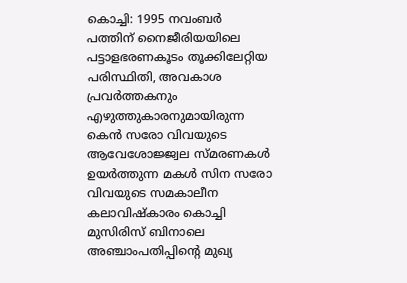കൊച്ചി: 1995 നവംബർ പത്തിന് നൈജീരിയയിലെ പട്ടാളഭരണകൂടം തൂക്കിലേറ്റിയ പരിസ്ഥിതി, അവകാശ പ്രവർത്തകനും എഴുത്തുകാരനുമായിരുന്ന കെൻ സരോ വിവയുടെ ആവേശോജ്ജ്വല സ്മരണകൾ ഉയർത്തുന്ന മകൾ സിന സരോ വിവയുടെ സമകാലീന കലാവിഷ്കാരം കൊച്ചി മുസിരിസ് ബിനാലെ അഞ്ചാംപതിപ്പിന്റെ മുഖ്യ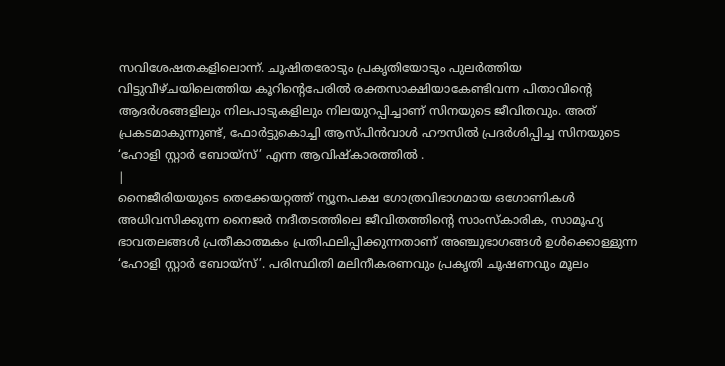സവിശേഷതകളിലൊന്ന്. ചൂഷിതരോടും പ്രകൃതിയോടും പുലർത്തിയ വിട്ടുവീഴ്ചയിലെത്തിയ കൂറിന്റെപേരിൽ രക്തസാക്ഷിയാകേണ്ടിവന്ന പിതാവിന്റെ ആദർശങ്ങളിലും നിലപാടുകളിലും നിലയുറപ്പിച്ചാണ് സിനയുടെ ജീവിതവും. അത് പ്രകടമാകുന്നുണ്ട്, ഫോർട്ടുകൊച്ചി ആസ്പിൻവാൾ ഹൗസിൽ പ്രദർശിപ്പിച്ച സിനയുടെ ‘ഹോളി സ്റ്റാർ ബോയ്സ്’ എന്ന ആവിഷ്കാരത്തിൽ .
|
നൈജീരിയയുടെ തെക്കേയറ്റത്ത് ന്യൂനപക്ഷ ഗോത്രവിഭാഗമായ ഒഗോണികൾ അധിവസിക്കുന്ന നൈജർ നദീതടത്തിലെ ജീവിതത്തിന്റെ സാംസ്കാരിക, സാമൂഹ്യ ഭാവതലങ്ങൾ പ്രതീകാത്മകം പ്രതിഫലിപ്പിക്കുന്നതാണ് അഞ്ചുഭാഗങ്ങൾ ഉൾക്കൊള്ളുന്ന ‘ഹോളി സ്റ്റാർ ബോയ്സ്’. പരിസ്ഥിതി മലിനീകരണവും പ്രകൃതി ചൂഷണവും മൂലം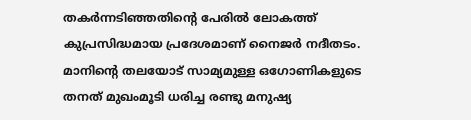തകർന്നടിഞ്ഞതിന്റെ പേരിൽ ലോകത്ത് കുപ്രസിദ്ധമായ പ്രദേശമാണ് നൈജർ നദീതടം. മാനിന്റെ തലയോട് സാമ്യമുള്ള ഒഗോണികളുടെ തനത് മുഖംമൂടി ധരിച്ച രണ്ടു മനുഷ്യ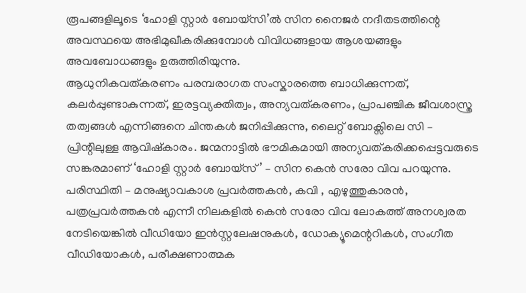രൂപങ്ങളിലൂടെ ‘ഹോളി സ്റ്റാർ ബോയ്സി’ൽ സിന നൈജർ നദീതടത്തിന്റെ അവസ്ഥയെ അഭിമുഖീകരിക്കുമ്പോൾ വിവിധങ്ങളായ ആശയങ്ങളും അവബോധങ്ങളും ഉരുത്തിരിയുന്നു.
ആധുനികവത്കരണം പരമ്പരാഗത സംസ്കാരത്തെ ബാധിക്കുന്നത്, കലർപ്പുണ്ടാകുന്നത്, ഇരട്ടവ്യക്തിത്വം, അന്യവത്കരണം, പ്രാപഞ്ചിക ജീവശാസ്ത്ര തത്വങ്ങൾ എന്നിങ്ങനെ ചിന്തകൾ ജനിപ്പിക്കുന്നു, ലൈറ്റ് ബോക്സിലെ സി – പ്രിന്റിലുള്ള ആവിഷ്കാരം. ജന്മനാട്ടിൽ ഭൗമികമായി അന്യവത്കരിക്കപ്പെട്ടവരുടെ സങ്കരമാണ് ‘ഹോളി സ്റ്റാർ ബോയ്സ്’ – സിന കെൻ സരോ വിവ പറയുന്നു.
പരിസ്ഥിതി – മനുഷ്യാവകാശ പ്രവർത്തകൻ, കവി , എഴുത്തുകാരൻ, പത്രപ്രവർത്തകൻ എന്നീ നിലകളിൽ കെൻ സരോ വിവ ലോകത്ത് അനശ്വരത നേടിയെങ്കിൽ വീഡിയോ ഇൻസ്റ്റലേഷനുകൾ, ഡോക്യൂമെന്ററികൾ, സംഗീത വീഡിയോകൾ, പരീക്ഷണാത്മക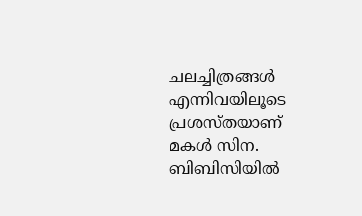ചലച്ചിത്രങ്ങൾ എന്നിവയിലൂടെ പ്രശസ്തയാണ് മകൾ സിന. ബിബിസിയിൽ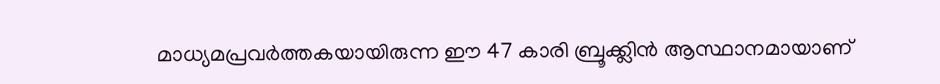മാധ്യമപ്രവർത്തകയായിരുന്ന ഈ 47 കാരി ബ്രൂക്ക്ലിൻ ആസ്ഥാനമായാണ്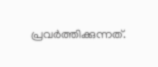പ്രവർത്തിക്കുന്നത്.